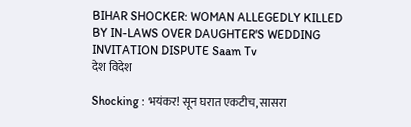BIHAR SHOCKER: WOMAN ALLEGEDLY KILLED BY IN-LAWS OVER DAUGHTER'S WEDDING INVITATION DISPUTE Saam Tv
देश विदेश

Shocking : भयंकर! सून घरात एकटीच, सासरा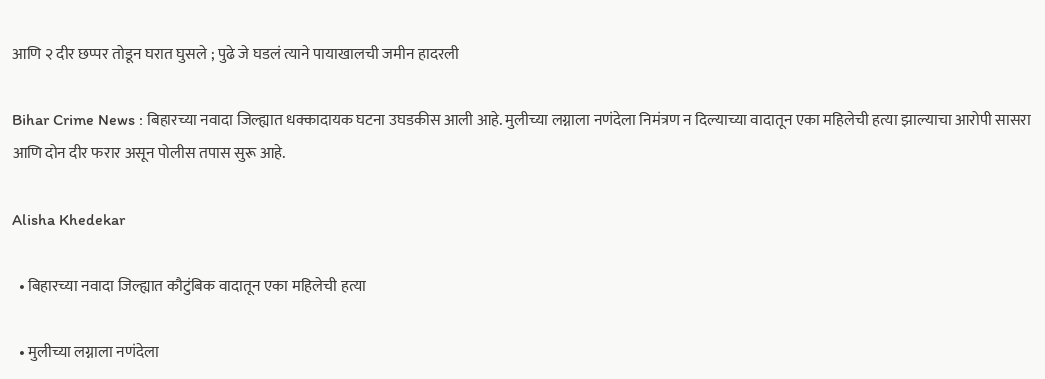आणि २ दीर छप्पर तोडून घरात घुसले ; पुढे जे घडलं त्याने पायाखालची जमीन हादरली

Bihar Crime News : बिहारच्या नवादा जिल्ह्यात धक्कादायक घटना उघडकीस आली आहे. मुलीच्या लग्नाला नणंदेला निमंत्रण न दिल्याच्या वादातून एका महिलेची हत्या झाल्याचा आरोपी सासरा आणि दोन दीर फरार असून पोलीस तपास सुरू आहे.

Alisha Khedekar

  • बिहारच्या नवादा जिल्ह्यात कौटुंबिक वादातून एका महिलेची हत्या

  • मुलीच्या लग्नाला नणंदेला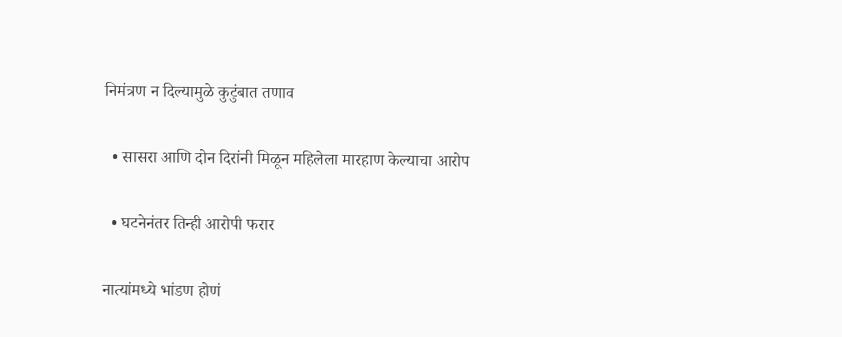निमंत्रण न दिल्यामुळे कुटुंबात तणाव

  • सासरा आणि दोन दिरांनी मिळून महिलेला मारहाण केल्याचा आरोप

  • घटनेनंतर तिन्ही आरोपी फरार

नात्यांमध्ये भांडण होणं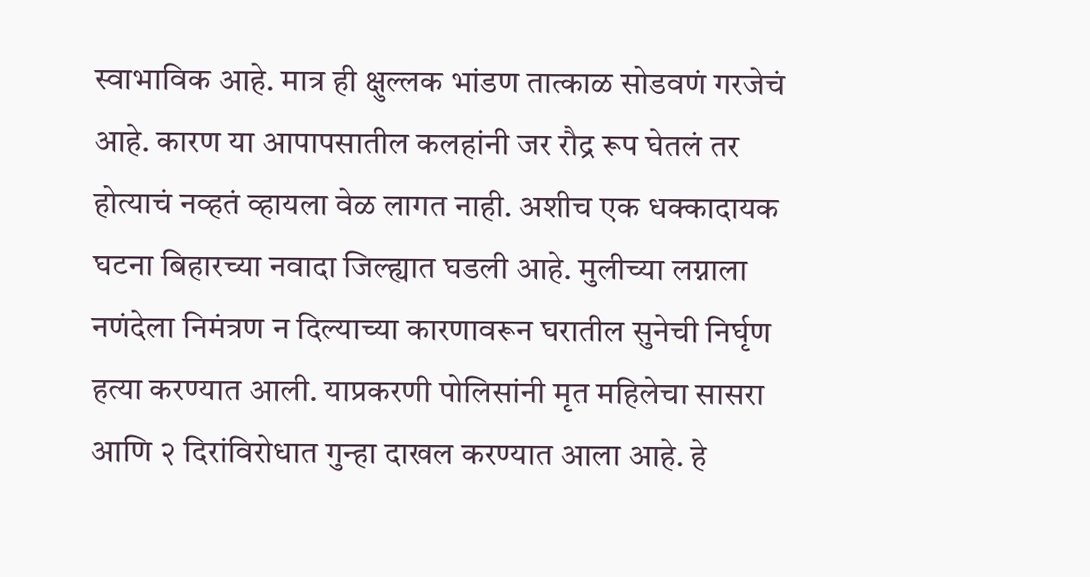स्वाभाविक आहे. मात्र ही क्षुल्लक भांडण तात्काळ सोडवणं गरजेचं आहे. कारण या आपापसातील कलहांनी जर रौद्र रूप घेतलं तर होत्याचं नव्हतं व्हायला वेळ लागत नाही. अशीच एक धक्कादायक घटना बिहारच्या नवादा जिल्ह्यात घडली आहे. मुलीच्या लग्नाला नणंदेला निमंत्रण न दिल्याच्या कारणावरून घरातील सुनेची निर्घृण हत्या करण्यात आली. याप्रकरणी पोलिसांनी मृत महिलेचा सासरा आणि २ दिरांविरोधात गुन्हा दाखल करण्यात आला आहे. हे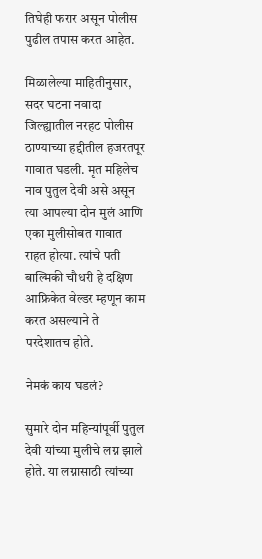तिघेही फरार असून पोलीस पुढील तपास करत आहेत.

मिळालेल्या माहितीनुसार, सदर घटना नवादा जिल्ह्यातील नरहट पोलीस ठाण्याच्या हद्दीतील हजरतपूर गावात घडली. मृत महिलेच नाव पुतुल देवी असे असून त्या आपल्या दोन मुलं आणि एका मुलीसोबत गावात राहत होत्या. त्यांचे पती बाल्मिकी चौधरी हे दक्षिण आफ्रिकेत वेल्डर म्हणून काम करत असल्याने ते परदेशातच होते.

नेमकं काय घडलं?

सुमारे दोन महिन्यांपूर्वी पुतुल देवी यांच्या मुलीचे लग्न झाले होते. या लग्नासाठी त्यांच्या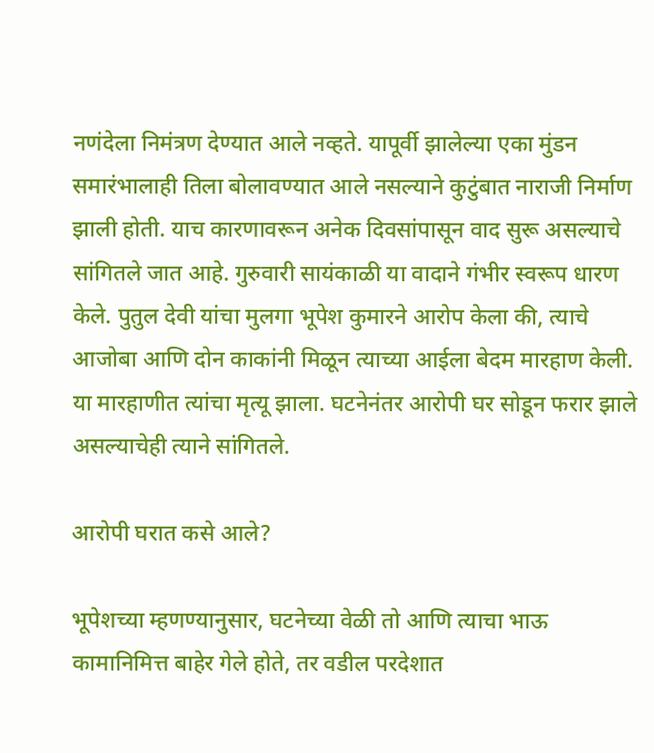नणंदेला निमंत्रण देण्यात आले नव्हते. यापूर्वी झालेल्या एका मुंडन समारंभालाही तिला बोलावण्यात आले नसल्याने कुटुंबात नाराजी निर्माण झाली होती. याच कारणावरून अनेक दिवसांपासून वाद सुरू असल्याचे सांगितले जात आहे. गुरुवारी सायंकाळी या वादाने गंभीर स्वरूप धारण केले. पुतुल देवी यांचा मुलगा भूपेश कुमारने आरोप केला की, त्याचे आजोबा आणि दोन काकांनी मिळून त्याच्या आईला बेदम मारहाण केली. या मारहाणीत त्यांचा मृत्यू झाला. घटनेनंतर आरोपी घर सोडून फरार झाले असल्याचेही त्याने सांगितले.

आरोपी घरात कसे आले?

भूपेशच्या म्हणण्यानुसार, घटनेच्या वेळी तो आणि त्याचा भाऊ कामानिमित्त बाहेर गेले होते, तर वडील परदेशात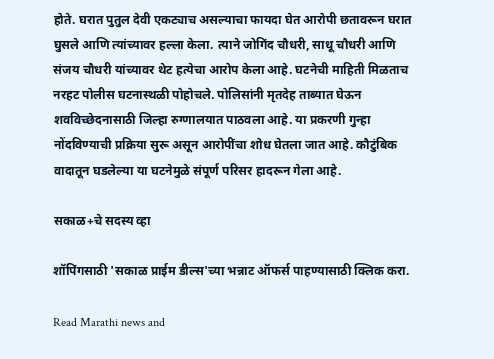होते. घरात पुतुल देवी एकट्याच असल्याचा फायदा घेत आरोपी छतावरून घरात घुसले आणि त्यांच्यावर हल्ला केला. त्याने जोगिंद चौधरी, साधू चौधरी आणि संजय चौधरी यांच्यावर थेट हत्येचा आरोप केला आहे. घटनेची माहिती मिळताच नरहट पोलीस घटनास्थळी पोहोचले. पोलिसांनी मृतदेह ताब्यात घेऊन शवविच्छेदनासाठी जिल्हा रुग्णालयात पाठवला आहे. या प्रकरणी गुन्हा नोंदविण्याची प्रक्रिया सुरू असून आरोपींचा शोध घेतला जात आहे. कौटुंबिक वादातून घडलेल्या या घटनेमुळे संपूर्ण परिसर हादरून गेला आहे.

सकाळ+चे सदस्य व्हा

शॉपिंगसाठी 'सकाळ प्राईम डील्स'च्या भन्नाट ऑफर्स पाहण्यासाठी क्लिक करा.

Read Marathi news and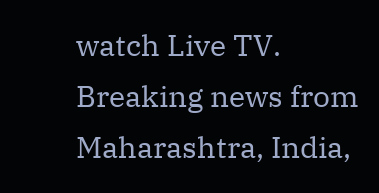watch Live TV. Breaking news from Maharashtra, India,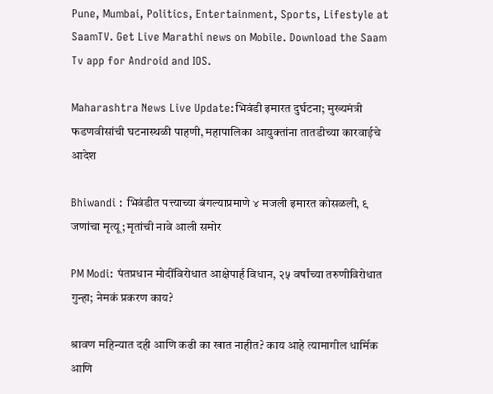Pune, Mumbai, Politics, Entertainment, Sports, Lifestyle at SaamTV. Get Live Marathi news on Mobile. Download the Saam Tv app for Android and IOS.

Maharashtra News Live Update:भिवंडी इमारत दुर्घटना; मुख्यमंत्री फडणवीसांची घटनास्थळी पाहणी, महापालिका आयुक्तांना तातडीच्या कारवाईचे आदेश

Bhiwandi : भिवंडीत पत्त्याच्या बंगल्याप्रमाणे ४ मजली इमारत कोसळली, ९ जणांचा मृत्यू; मृतांची नावे आली समोर

PM Modi: पंतप्रधान मोदींविरोधात आक्षेपार्ह विधान, २५ वर्षांच्या तरुणीविरोधात गुन्हा; नेमकं प्रकरण काय?

श्रावण महिन्यात दही आणि कढी का खात नाहीत? काय आहे त्यामागील धार्मिक आणि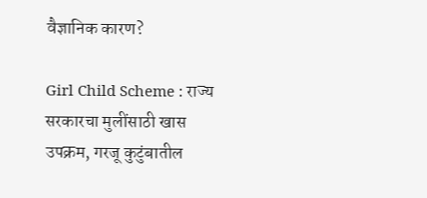वैज्ञानिक कारण?

Girl Child Scheme : राज्य सरकारचा मुलींसाठी खास उपक्रम, गरजू कुटुंबातील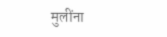मुलींना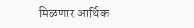मिळणार आर्थिक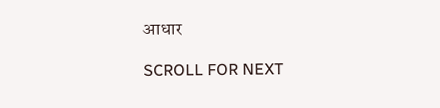आधार

SCROLL FOR NEXT